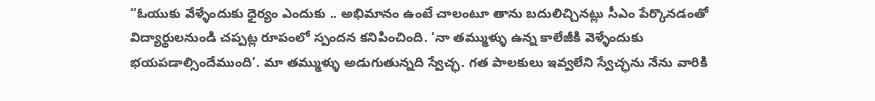“ఓయుకు వేళ్ళేందుకు ధైర్యం ఎందుకు .. అభిమానం ఉంటే చాలంటూ తాను బదులిచ్చినట్లు సీఎం పేర్కొనడంతో విద్యార్థులనుండి చప్పట్ల రూపంలో స్పందన కనిపించింది. ‘నా తమ్ముళ్ళు ఉన్న కాలేజీకి వెళ్ళేందుకు భయపడాల్సిందేముంది’. మా తమ్ముళ్ళు అడుగుతున్నది స్వేచ్ఛ. గత పాలకులు ఇవ్వలేని స్వేచ్ఛను నేను వారికి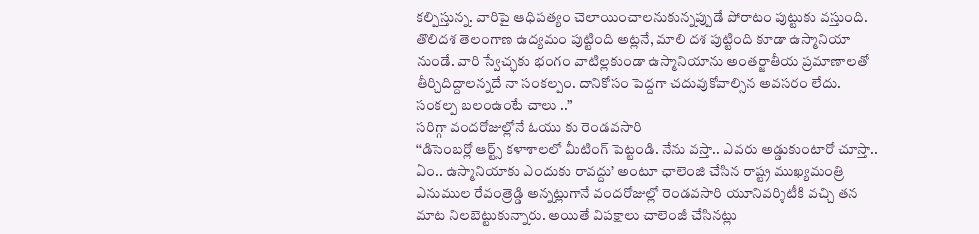కల్పిస్తున్న. వారిపై ఆధిపత్యం చెలాయించాలనుకున్నప్పుడే పోరాటం పుట్టుకు వస్తుంది. తొలిదశ తెలంగాణ ఉద్యమం పుట్టింది అట్లనే, మాలి దశ పుట్టింది కూడా ఉస్మానియా నుండే. వారి స్వేచ్ఛకు భంగం వాటిల్లకుండా ఉస్మానియాను అంతర్జాతీయ ప్రమాణాలతో తీర్చిదిద్దాలన్నదే నా సంకల్పం. దానికోసం పెద్దగా చదువుకోవాల్సిన అవసరం లేదు. సంకల్ప బలంఉంటే చాలు ..”
సరిగ్గా వందరోజుల్లోనే ఓయు కు రెండవసారి
‘‘డిసెంబర్లో ఆర్ట్స్ కళాశాలలో మీటింగ్ పెట్టండి. నేను వస్తా.. ఎవరు అడ్డుకుంటారో చూస్తా.. ఏం.. ఉస్మానియాకు ఎందుకు రావద్దు’ అంటూ ఛాలెంజి చేసిన రాష్ట్ర ముఖ్యమంత్రి ఎనుముల రేవంత్రెడ్డి అన్నట్లుగానే వందరోజుల్లో రెండవసారి యూనివర్శిటీకి వచ్చి తన మాట నిలబెట్టుకున్నారు. అయితే విపక్షాలు చాలెంజీ చేసినట్లు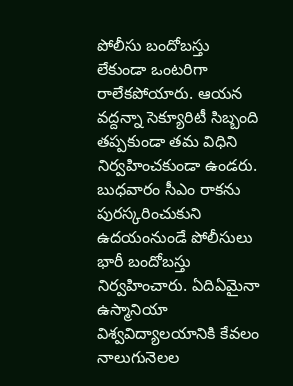పోలీసు బందోబస్తు లేకుండా ఒంటరిగా రాలేకపోయారు. ఆయన వద్దన్నా సెక్యూరిటీ సిబ్బంది తప్పకుండా తమ విధిని నిర్వహించకుండా ఉండరు. బుధవారం సీఎం రాకను పురస్కరించుకుని ఉదయంనుండే పోలీసులు భారీ బందోబస్తు నిర్వహించారు. ఏదిఏమైనా ఉస్మానియా విశ్వవిద్యాలయానికి కేవలం నాలుగునెలల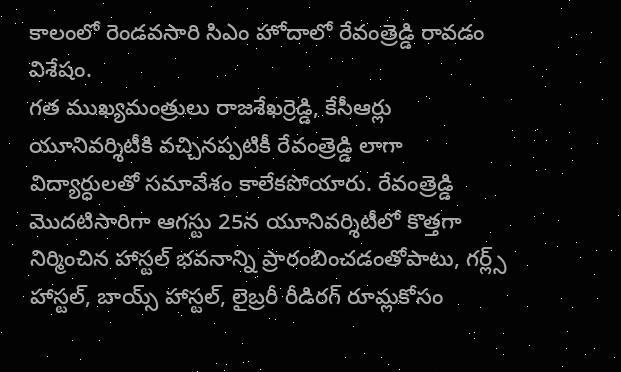కాలంలో రెండవసారి సిఎం హోదాలో రేవంత్రెడ్డి రావడం విశేషం.
గత ముఖ్యమంత్రులు రాజశేఖర్రెడ్డి, కేసీఆర్లు యూనివర్శిటీకి వచ్చినప్పటికీ రేవంత్రెడ్డి లాగా విద్యార్ధులతో సమావేశం కాలేకపోయారు. రేవంత్రెడ్డి మొదటిసారిగా ఆగస్టు 25న యూనివర్శిటీలో కొత్తగా నిర్మించిన హాస్టల్ భవనాన్ని ప్రారంబించడంతోపాటు, గర్ల్స్ హాస్టల్, బాయ్స్ హాస్టల్, లైబ్రరీ రీడిరగ్ రూమ్లకోసం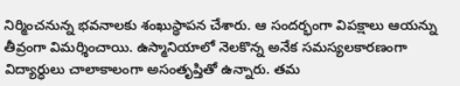నిర్మించనున్న భవనాలకు శంఖుస్థాపన చేశారు. ఆ సందర్భంగా విపక్షాలు ఆయన్ను తీవ్రంగా విమర్శించాయి. ఉస్మానియాలో నెలకొన్న అనేక సమస్యలకారణంగా విద్యార్ధులు చాలాకాలంగా అసంతృప్తితో ఉన్నారు. తమ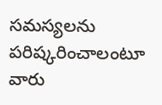సమస్యలను పరిష్కరించాలంటూ వారు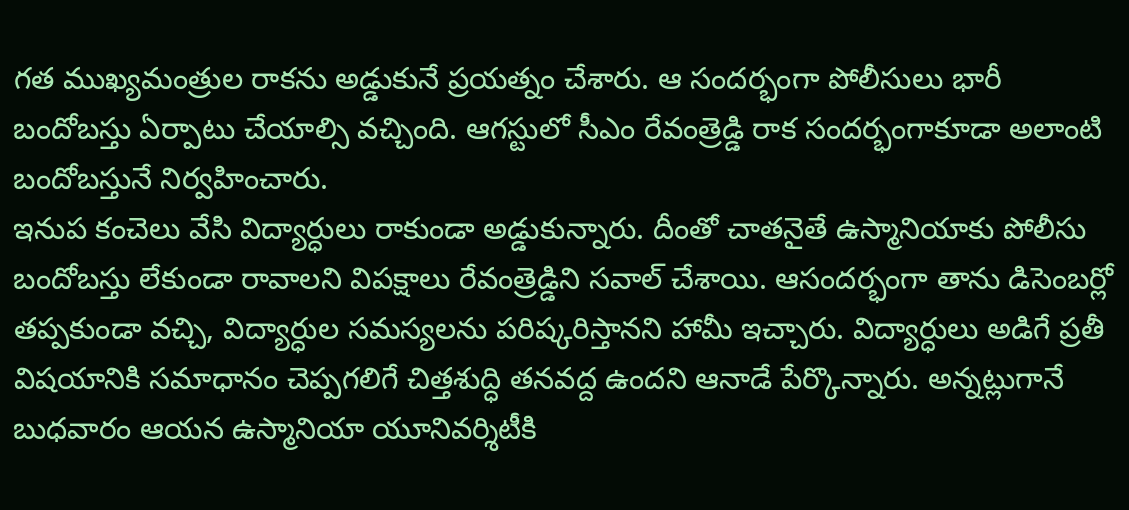గత ముఖ్యమంత్రుల రాకను అడ్డుకునే ప్రయత్నం చేశారు. ఆ సందర్భంగా పోలీసులు భారీ బందోబస్తు ఏర్పాటు చేయాల్సి వచ్చింది. ఆగస్టులో సీఎం రేవంత్రెడ్డి రాక సందర్భంగాకూడా అలాంటి బందోబస్తునే నిర్వహించారు.
ఇనుప కంచెలు వేసి విద్యార్ధులు రాకుండా అడ్డుకున్నారు. దీంతో చాతనైతే ఉస్మానియాకు పోలీసు బందోబస్తు లేకుండా రావాలని విపక్షాలు రేవంత్రెడ్డిని సవాల్ చేశాయి. ఆసందర్భంగా తాను డిసెంబర్లో తప్పకుండా వచ్చి, విద్యార్ధుల సమస్యలను పరిష్కరిస్తానని హామీ ఇచ్చారు. విద్యార్ధులు అడిగే ప్రతీ విషయానికి సమాధానం చెప్పగలిగే చిత్తశుద్ధి తనవద్ద ఉందని ఆనాడే పేర్కొన్నారు. అన్నట్లుగానే బుధవారం ఆయన ఉస్మానియా యూనివర్శిటీకి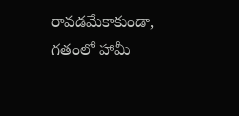రావడమేకాకుండా, గతంలో హామీ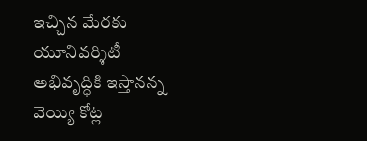ఇచ్చిన మేరకు యూనివర్శిటీ అభివృద్ధికి ఇస్తానన్న వెయ్యి కోట్ల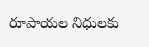రూపాయల నిధులకు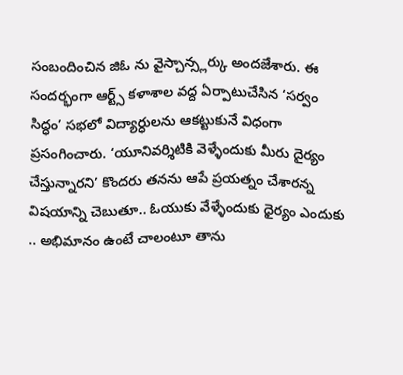సంబందించిన జిఓ ను వైస్చాన్స్లర్కు అందజేశారు. ఈ సందర్భంగా ఆర్ట్స్ కళాశాల వద్ద ఏర్పాటుచేసిన ‘సర్వం సిద్ధం’ సభలో విద్యార్ధులను ఆకట్టుకునే విధంగా ప్రసంగించారు. ‘యూనివర్శిటికి వెళ్ళేందుకు మీరు దైర్యం చేస్తున్నారని’ కొందరు తనను ఆపే ప్రయత్నం చేశారన్న విషయాన్ని చెబుతూ.. ఓయుకు వేళ్ళేందుకు ధైర్యం ఎందుకు .. అభిమానం ఉంటే చాలంటూ తాను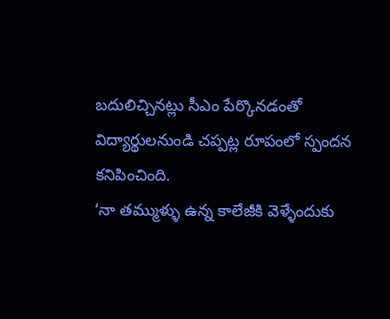బదులిచ్చినట్లు సీఎం పేర్కొనడంతో విద్యార్థులనుండి చప్పట్ల రూపంలో స్పందన కనిపించింది.
‘నా తమ్ముళ్ళు ఉన్న కాలేజీకి వెళ్ళేందుకు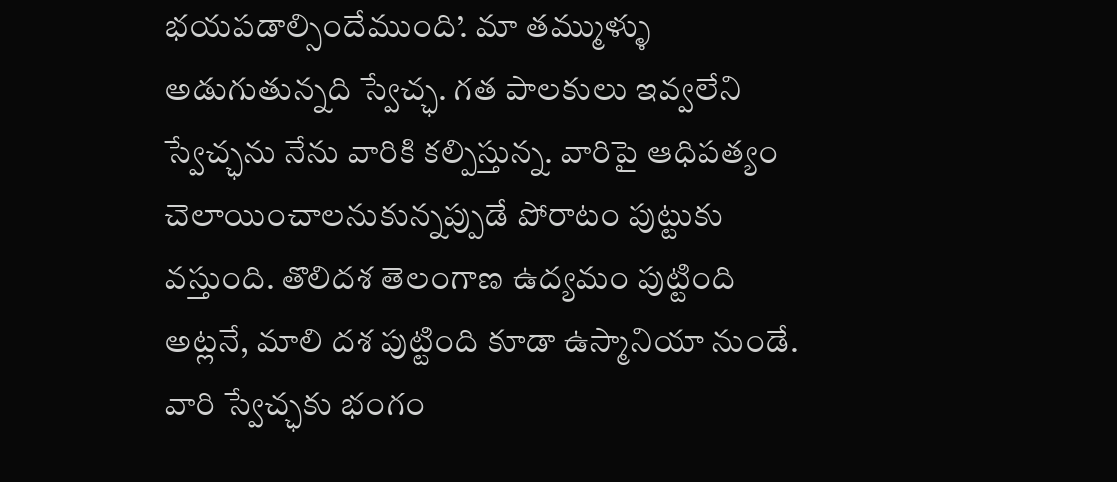భయపడాల్సిందేముంది’. మా తమ్ముళ్ళు అడుగుతున్నది స్వేచ్ఛ. గత పాలకులు ఇవ్వలేని స్వేచ్ఛను నేను వారికి కల్పిస్తున్న. వారిపై ఆధిపత్యం చెలాయించాలనుకున్నప్పుడే పోరాటం పుట్టుకు వస్తుంది. తొలిదశ తెలంగాణ ఉద్యమం పుట్టింది అట్లనే, మాలి దశ పుట్టింది కూడా ఉస్మానియా నుండే. వారి స్వేచ్ఛకు భంగం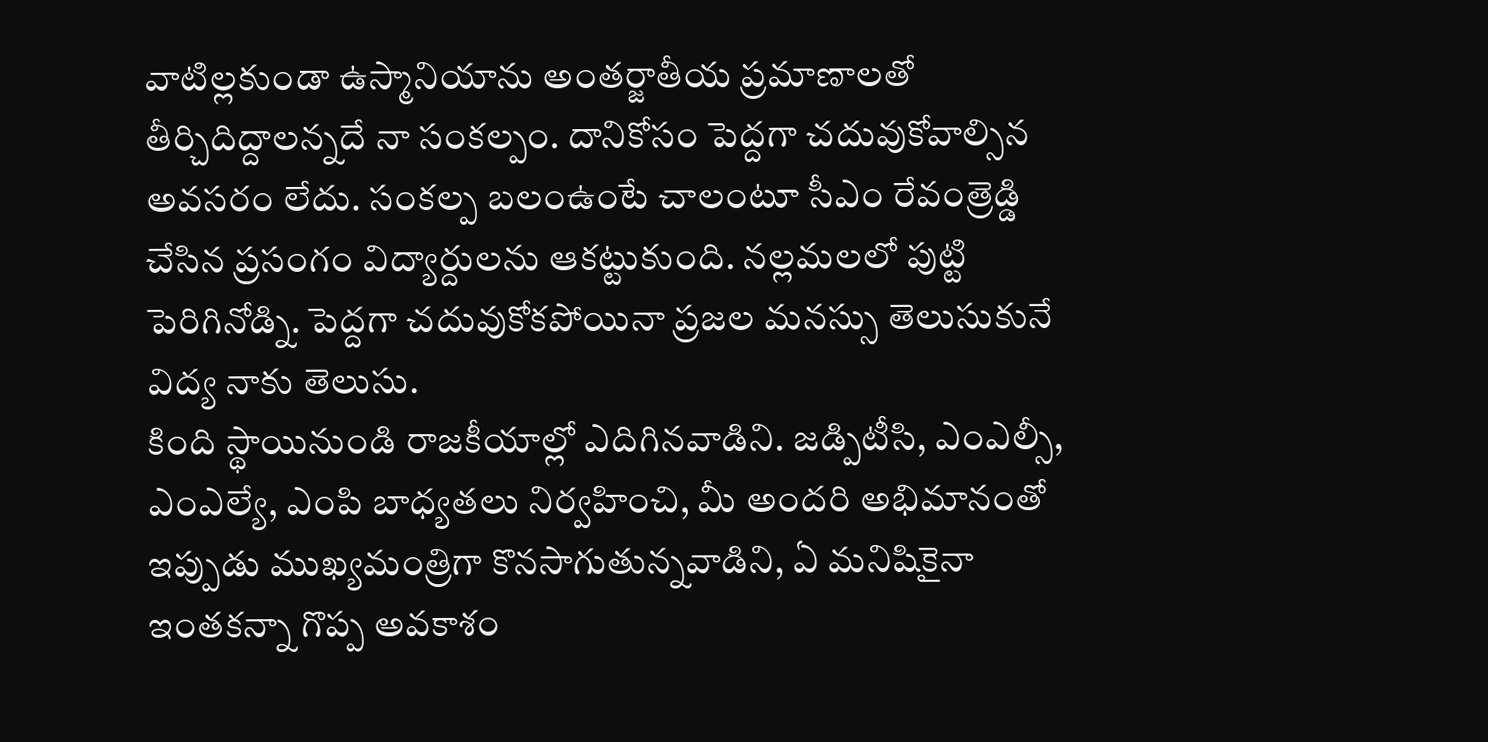వాటిల్లకుండా ఉస్మానియాను అంతర్జాతీయ ప్రమాణాలతో తీర్చిదిద్దాలన్నదే నా సంకల్పం. దానికోసం పెద్దగా చదువుకోవాల్సిన అవసరం లేదు. సంకల్ప బలంఉంటే చాలంటూ సీఎం రేవంత్రెడ్డి చేసిన ప్రసంగం విద్యార్దులను ఆకట్టుకుంది. నల్లమలలో పుట్టి పెరిగినోడ్ని. పెద్దగా చదువుకోకపోయినా ప్రజల మనస్సు తెలుసుకునే విద్య నాకు తెలుసు.
కింది స్థాయినుండి రాజకీయాల్లో ఎదిగినవాడిని. జడ్పిటీసి, ఎంఎల్సీ, ఎంఎల్యే, ఎంపి బాధ్యతలు నిర్వహించి, మీ అందరి అభిమానంతో ఇప్పుడు ముఖ్యమంత్రిగా కొనసాగుతున్నవాడిని, ఏ మనిషికైనా ఇంతకన్నా గొప్ప అవకాశం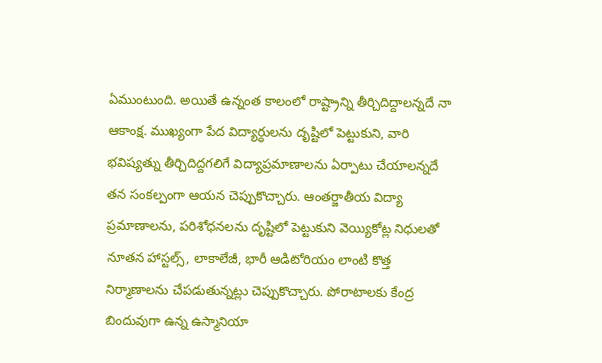ఏముంటుంది. అయితే ఉన్నంత కాలంలో రాష్ట్రాన్ని తీర్చిదిద్దాలన్నదే నా ఆకాంక్ష. ముఖ్యంగా పేద విద్యార్ధులను దృష్టిలో పెట్టుకుని, వారి భవిష్యత్ను తీర్చిదిద్దగలిగే విద్యాప్రమాణాలను ఏర్పాటు చేయాలన్నదే తన సంకల్పంగా ఆయన చెప్పుకొచ్చారు. ఆంతర్జాతీయ విద్యా ప్రమాణాలను, పరిశోధనలను దృష్టిలో పెట్టుకుని వెయ్యికోట్ల నిధులతో నూతన హాస్టల్స్, లాకాలేజీ, భారీ ఆడిటోరియం లాంటి కొత్త నిర్మాణాలను చేపడుతున్నట్లు చెప్పుకొచ్చారు. పోరాటాలకు కేంద్ర బిందువుగా ఉన్న ఉస్మానియా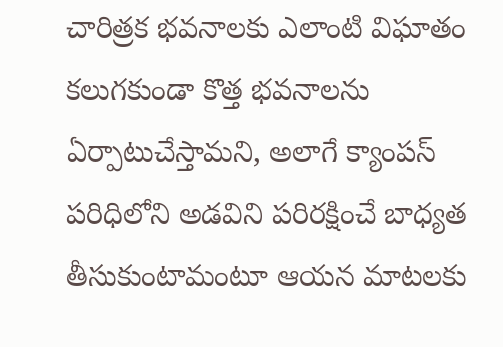చారిత్రక భవనాలకు ఎలాంటి విఘాతం కలుగకుండా కొత్త భవనాలను ఏర్పాటుచేస్తామని, అలాగే క్యాంపస్ పరిధిలోని అడవిని పరిరక్షించే బాధ్యత తీసుకుంటామంటూ ఆయన మాటలకు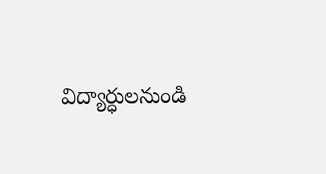విద్యార్ధులనుండి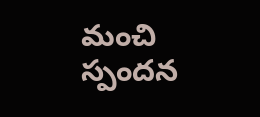మంచి స్పందన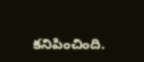కనిపించింది.